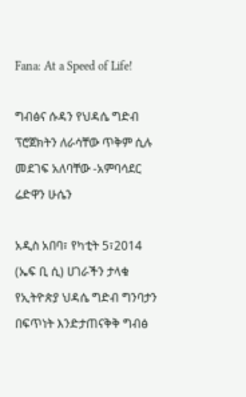Fana: At a Speed of Life!

ግብፅና ሱዳን የህዳሴ ግድብ ፕሮጀክትን ለራሳቸው ጥቅም ሲሉ መደገፍ አለባቸው -አምባሳደር ሬድዋን ሁሴን

አዲስ አበባ፣ የካቲት 5፣2014 (ኤፍ ቢ ሲ) ሀገራችን ታላቁ የኢትዮጵያ ህዳሴ ግድብ ግንባታን በፍጥነት እንድታጠናቅቅ ግብፅ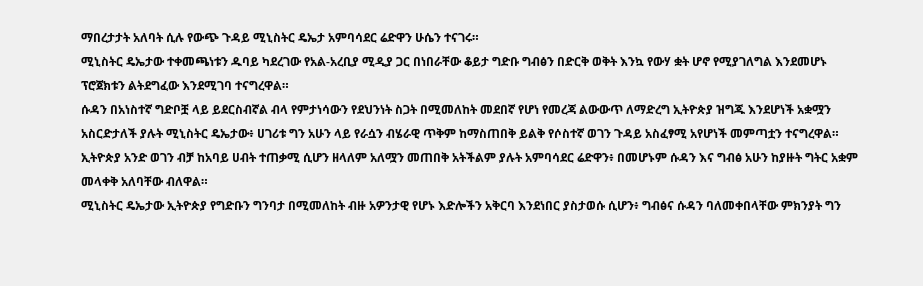ማበረታታት አለባት ሲሉ የውጭ ጉዳይ ሚኒስትር ዴኤታ አምባሳደር ሬድዋን ሁሴን ተናገሩ።
ሚኒስትር ዴኤታው ተቀመጫነቱን ዱባይ ካደረገው የአል-አረቢያ ሚዲያ ጋር በነበራቸው ቆይታ ግድቡ ግብፅን በድርቅ ወቅት እንኳ የውሃ ቋት ሆኖ የሚያገለግል እንደመሆኑ ፕሮጀክቱን ልትደግፈው እንደሚገባ ተናግረዋል።
ሱዳን በአነስተኛ ግድቦቿ ላይ ይደርስብኛል ብላ የምታነሳውን የደህንነት ስጋት በሚመለከት መደበኛ የሆነ የመረጃ ልውውጥ ለማድረግ ኢትዮጵያ ዝግጁ እንደሆነች አቋሟን አስርድታለች ያሉት ሚኒስትር ዴኤታው፥ ሀገሪቱ ግን አሁን ላይ የራሷን ብሄራዊ ጥቅም ከማስጠበቅ ይልቅ የሶስተኛ ወገን ጉዳይ አስፈፃሚ አየሆነች መምጣቷን ተናግረዋል።
ኢትዮጵያ አንድ ወገን ብቻ ከአባይ ሀብት ተጠቃሚ ሲሆን ዘላለም አለሟን መጠበቅ አትችልም ያሉት አምባሳደር ሬድዋን፥ በመሆኑም ሱዳን እና ግብፅ አሁን ከያዙት ግትር አቋም መላቀቅ አለባቸው ብለዋል።
ሚኒስትር ዴኤታው ኢትዮጵያ የግድቡን ግንባታ በሚመለከት ብዙ አዎንታዊ የሆኑ እድሎችን አቅርባ እንደነበር ያስታወሱ ሲሆን፥ ግብፅና ሱዳን ባለመቀበላቸው ምክንያት ግን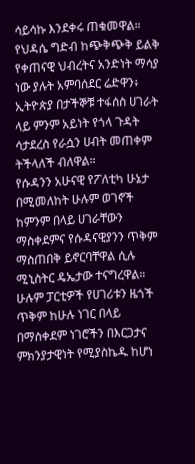ሳይሳኩ እንደቀሩ ጠቁመዋል።
የህዳሴ ግድብ ከጭቅጭቅ ይልቅ የቀጠናዊ ህብረትና አንድነት ማሳያ ነው ያሉት አምባሰደር ሬድዋን፥ ኢትዮጵያ በታችኞቹ ተፋሰስ ሀገራት ላይ ምንም አይነት የጎላ ጉዳት ሳታደረስ የራሷን ሀብት መጠቀም ትችላለች ብለዋል።
የሱዳንን አሁናዊ የፖለቲካ ሁኔታ በሚመለከት ሁሉም ወገኖች ከምንም በላይ ሀገራቸውን ማስቀደምና የሱዳናዊያንን ጥቅም ማስጠበቅ ይኖርባቸዋል ሲሉ ሚኒስትር ዴኤታው ተናግረዋል። ሁሉም ፓርቲዎች የሀገሪቱን ዜጎች ጥቅም ከሁሉ ነገር በላይ በማስቀደም ነገሮችን በእርጋታና ምክንያታዊነት የሚያስኬዱ ከሆነ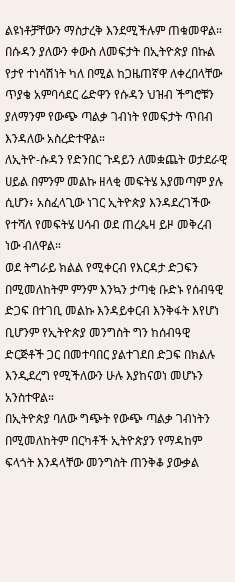ልዩነቶቻቸውን ማስታረቅ እንደሚችሉም ጠቁመዋል።
በሱዳን ያለውን ቀውስ ለመፍታት በኢትዮጵያ በኩል የታየ ተነሳሽነት ካለ በሚል ከጋዜጠኛዋ ለቀረበላቸው ጥያቄ አምባሳደር ሬድዋን የሱዳን ህዝብ ችግሮቹን ያለማንም የውጭ ጣልቃ ገብነት የመፍታት ጥበብ እንዳለው አስረድተዋል።
ለኢትዮ-ሱዳን የድንበር ጉዳይን ለመቋጨት ወታደራዊ ሀይል በምንም መልኩ ዘላቂ መፍትሄ አያመጣም ያሉ ሲሆን፥ አስፈላጊው ነገር ኢትዮጵያ እንዳደረገችው የተሻለ የመፍትሄ ሀሳብ ወደ ጠረጴዛ ይዞ መቅረብ ነው ብለዋል።
ወደ ትግራይ ክልል የሚቀርብ የእርዳታ ድጋፍን በሚመለከትም ምንም እንኳን ታጣቂ ቡድኑ የሰብዓዊ ድጋፍ በተገቢ መልኩ እንዳይቀርብ እንቅፋት እየሆነ ቢሆንም የኢትዮጵያ መንግስት ግን ከሰብዓዊ ድርጅቶች ጋር በመተባበር ያልተገደበ ድጋፍ በክልሉ እንዲደረግ የሚችለውን ሁሉ እያከናወነ መሆኑን አንስተዋል።
በኢትዮጵያ ባለው ግጭት የውጭ ጣልቃ ገብነትን በሚመለከትም በርካቶች ኢትዮጵያን የማዳከም ፍላጎት እንዳላቸው መንግስት ጠንቅቆ ያውቃል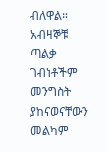ብለዋል። አብዛኞቹ ጣልቃ ገብነቶችም መንግስት ያከናወናቸውን መልካም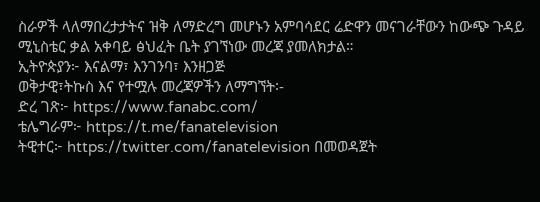ስራዎች ላለማበረታታትና ዝቅ ለማድረግ መሆኑን አምባሳደር ሬድዋን መናገራቸውን ከውጭ ጉዳይ ሚኒስቴር ቃል አቀባይ ፅህፈት ቤት ያገኘነው መረጃ ያመለክታል።
ኢትዮጵያን፦ እናልማ፣ እንገንባ፣ እንዘጋጅ
ወቅታዊ፣ትኩስ እና የተሟሉ መረጃዎችን ለማግኘት፡-
ድረ ገጽ፦ https://www.fanabc.com/
ቴሌግራም፦ https://t.me/fanatelevision
ትዊተር፦ https://twitter.com/fanatelevision በመወዳጀት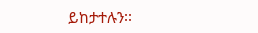ይከታተሉን፡፡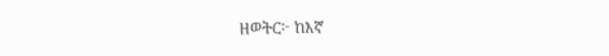ዘወትር፦ ከእኛ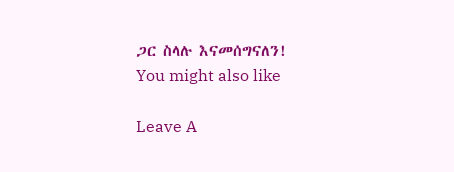ጋር ስላሉ እናመሰግናለን!
You might also like

Leave A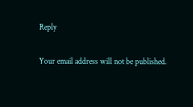Reply

Your email address will not be published.